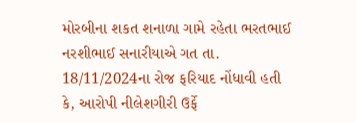મોરબીના શકત શનાળા ગામે રહેતા ભરતભાઈ નરશીભાઈ સનારીયાએ ગત તા. 18/11/2024ના રોજ ફરિયાદ નોંધાવી હતી કે, આરોપી નીલેશગીરી ઉર્ફે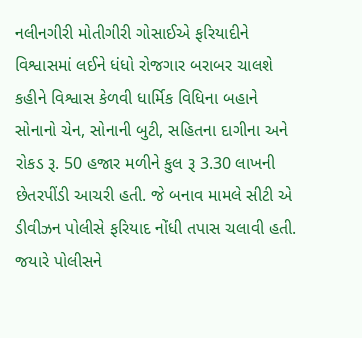નલીનગીરી મોતીગીરી ગોસાઈએ ફરિયાદીને વિશ્વાસમાં લઈને ધંધો રોજગાર બરાબર ચાલશે કહીને વિશ્વાસ કેળવી ધાર્મિક વિધિના બહાને સોનાનો ચેન, સોનાની બુટી, સહિતના દાગીના અને રોકડ રૂ. 50 હજાર મળીને કુલ રૂ 3.30 લાખની છેતરપીંડી આચરી હતી. જે બનાવ મામલે સીટી એ ડીવીઝન પોલીસે ફરિયાદ નોંધી તપાસ ચલાવી હતી. જયારે પોલીસને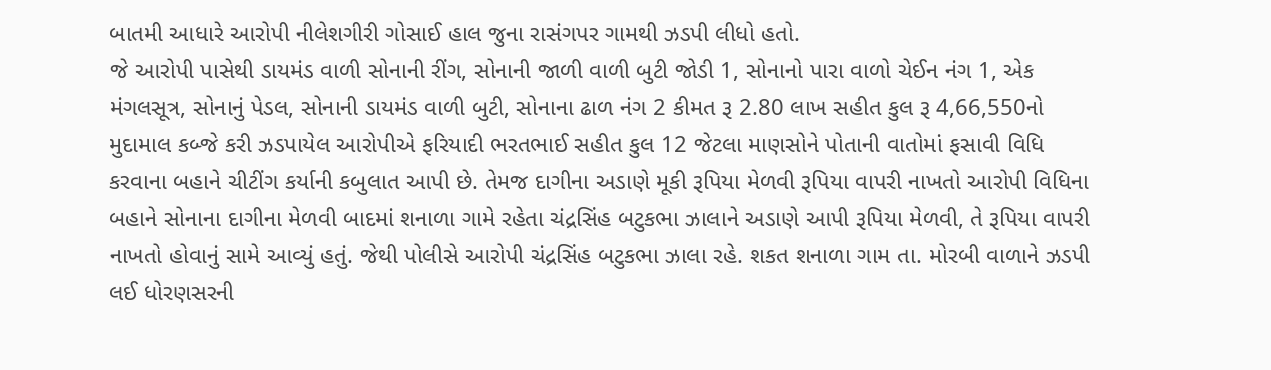બાતમી આધારે આરોપી નીલેશગીરી ગોસાઈ હાલ જુના રાસંગપર ગામથી ઝડપી લીધો હતો.
જે આરોપી પાસેથી ડાયમંડ વાળી સોનાની રીંગ, સોનાની જાળી વાળી બુટી જોડી 1, સોનાનો પારા વાળો ચેઈન નંગ 1, એક મંગલસૂત્ર, સોનાનું પેડલ, સોનાની ડાયમંડ વાળી બુટી, સોનાના ઢાળ નંગ 2 કીમત રૂ 2.80 લાખ સહીત કુલ રૂ 4,66,550નો મુદામાલ કબ્જે કરી ઝડપાયેલ આરોપીએ ફરિયાદી ભરતભાઈ સહીત કુલ 12 જેટલા માણસોને પોતાની વાતોમાં ફસાવી વિધિ કરવાના બહાને ચીટીંગ કર્યાની કબુલાત આપી છે. તેમજ દાગીના અડાણે મૂકી રૂપિયા મેળવી રૂપિયા વાપરી નાખતો આરોપી વિધિના બહાને સોનાના દાગીના મેળવી બાદમાં શનાળા ગામે રહેતા ચંદ્રસિંહ બટુકભા ઝાલાને અડાણે આપી રૂપિયા મેળવી, તે રૂપિયા વાપરી નાખતો હોવાનું સામે આવ્યું હતું. જેથી પોલીસે આરોપી ચંદ્રસિંહ બટુકભા ઝાલા રહે. શકત શનાળા ગામ તા. મોરબી વાળાને ઝડપી લઈ ધોરણસરની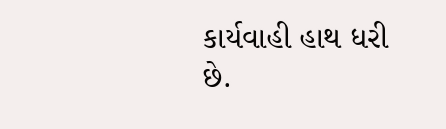કાર્યવાહી હાથ ધરી છે.